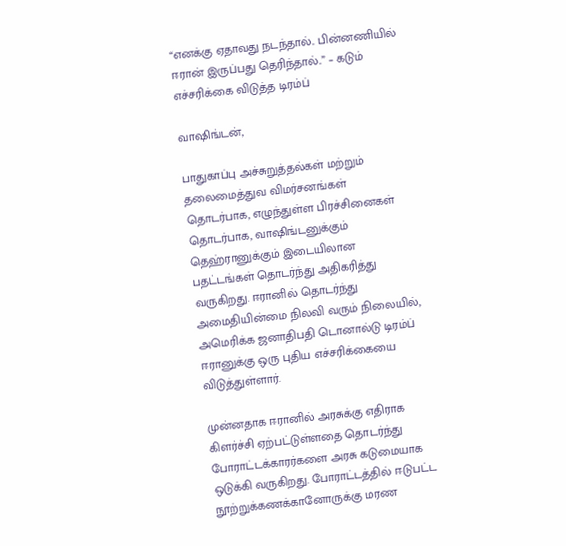“எனக்கு ஏதாவது நடந்தால்.. பின்னணியில் ஈரான் இருப்பது தெரிந்தால்..” – கடும் எச்சரிக்கை விடுத்த டிரம்ப்

வாஷிங்டன்,

பாதுகாப்பு அச்சுறுத்தல்கள் மற்றும் தலைமைத்துவ விமர்சனங்கள் தொடர்பாக, எழுந்துள்ள பிரச்சினைகள் தொடர்பாக, வாஷிங்டனுக்கும் தெஹ்ரானுக்கும் இடையிலான பதட்டங்கள் தொடர்ந்து அதிகரித்து வருகிறது. ஈரானில் தொடர்ந்து அமைதியின்மை நிலவி வரும் நிலையில், அமெரிக்க ஜனாதிபதி டொனால்டு டிரம்ப் ஈரானுக்கு ஒரு புதிய எச்சரிக்கையை விடுத்துள்ளார்.

முன்னதாக ஈரானில் அரசுக்கு எதிராக கிளர்ச்சி ஏற்பட்டுள்ளதை தொடர்ந்து போராட்டக்காரர்களை அரசு கடுமையாக ஒடுக்கி வருகிறது. போராட்டத்தில் ஈடுபட்ட நூற்றுக்கணக்கானோருக்கு மரண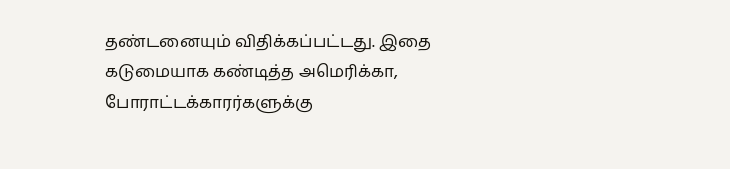தண்டனையும் விதிக்கப்பட்டது. இதை கடுமையாக கண்டித்த அமெரிக்கா, போராட்டக்காரர்களுக்கு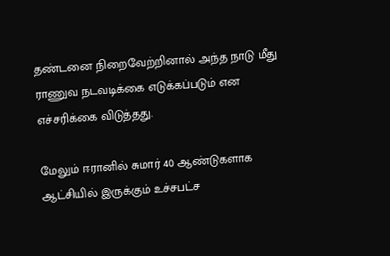தண்டனை நிறைவேற்றினால் அந்த நாடு மீது ராணுவ நடவடிக்கை எடுக்கப்படும் என எச்சரிக்கை விடுத்தது.

மேலும் ஈரானில் சுமார் 40 ஆண்டுகளாக ஆட்சியில் இருக்கும் உச்சபட்ச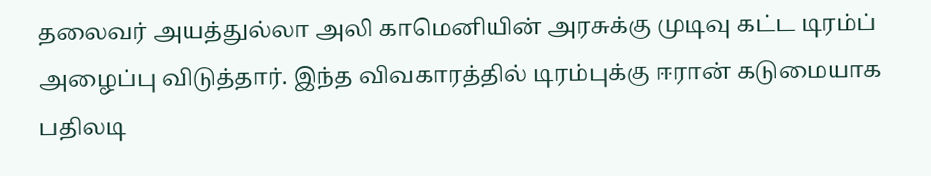தலைவர் அயத்துல்லா அலி காமெனியின் அரசுக்கு முடிவு கட்ட டிரம்ப் அழைப்பு விடுத்தார். இந்த விவகாரத்தில் டிரம்புக்கு ஈரான் கடுமையாக பதிலடி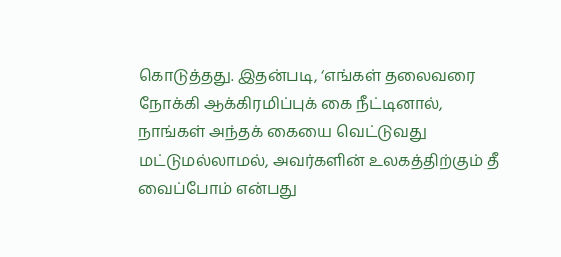கொடுத்தது. இதன்படி, ‘எங்கள் தலைவரை நோக்கி ஆக்கிரமிப்புக் கை நீட்டினால், நாங்கள் அந்தக் கையை வெட்டுவது மட்டுமல்லாமல், அவர்களின் உலகத்திற்கும் தீ வைப்போம் என்பது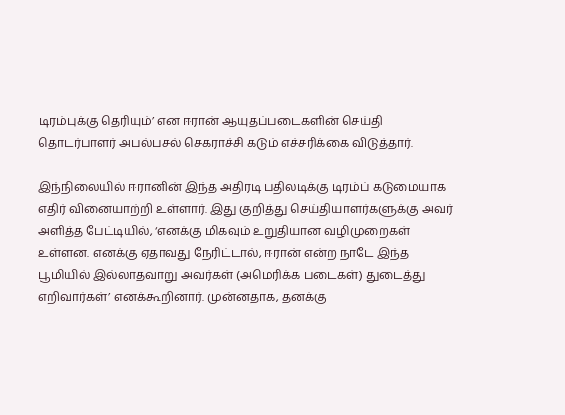டிரம்புக்கு தெரியும்’ என ஈரான் ஆயுதப்படைகளின் செய்தி தொடர்பாளர் அபல்பசல் செகராச்சி கடும் எச்சரிக்கை விடுத்தார்.

இந்நிலையில் ஈரானின் இந்த அதிரடி பதிலடிக்கு டிரம்ப் கடுமையாக எதிர் வினையாற்றி உள்ளார். இது குறித்து செய்தியாளர்களுக்கு அவர் அளித்த பேட்டியில், ‘எனக்கு மிகவும் உறுதியான வழிமுறைகள் உள்ளன. எனக்கு ஏதாவது நேரிட்டால், ஈரான் என்ற நாடே இந்த பூமியில் இல்லாதவாறு அவர்கள் (அமெரிக்க படைகள்) துடைத்து எறிவார்கள்’ எனக்கூறினார். முன்னதாக, தனக்கு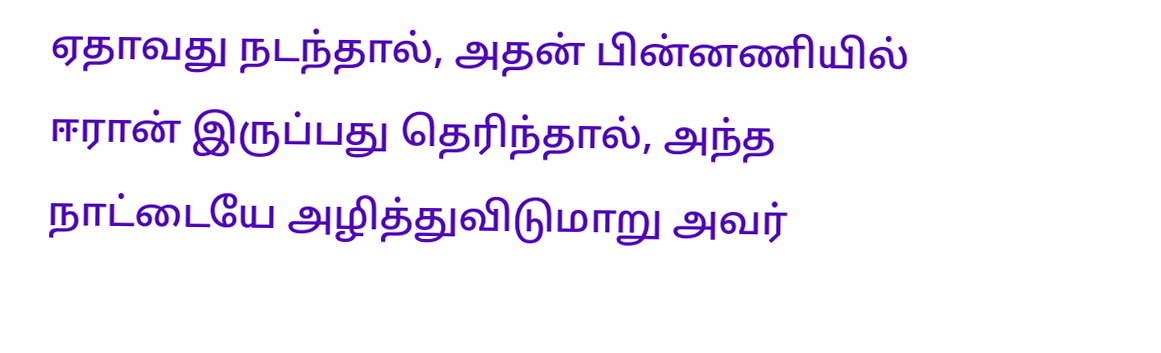ஏதாவது நடந்தால், அதன் பின்னணியில் ஈரான் இருப்பது தெரிந்தால், அந்த நாட்டையே அழித்துவிடுமாறு அவர்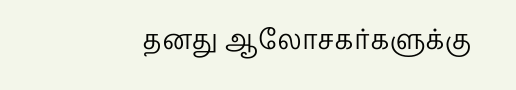தனது ஆலோசகர்களுக்கு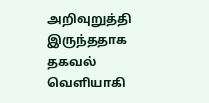அறிவுறுத்தி இருந்ததாக தகவல் வெளியாகி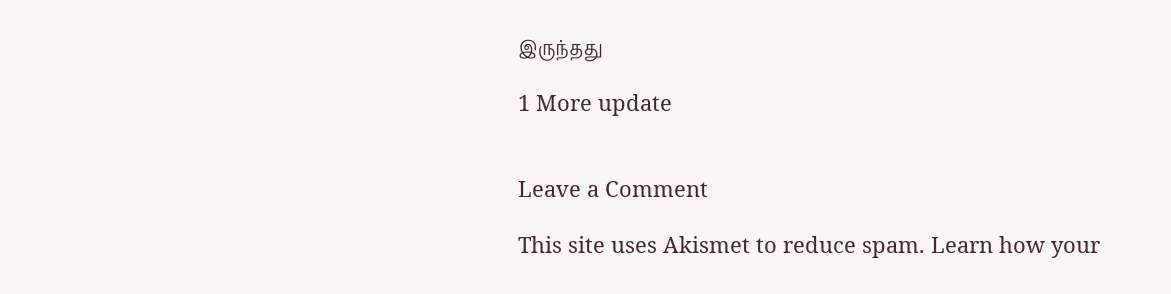இருந்தது

1 More update


Leave a Comment

This site uses Akismet to reduce spam. Learn how your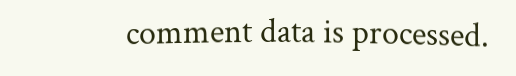comment data is processed.